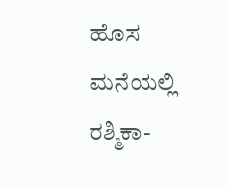ಹೊಸ ಮನೆಯಲ್ಲಿ ರಶ್ಮಿಕಾ-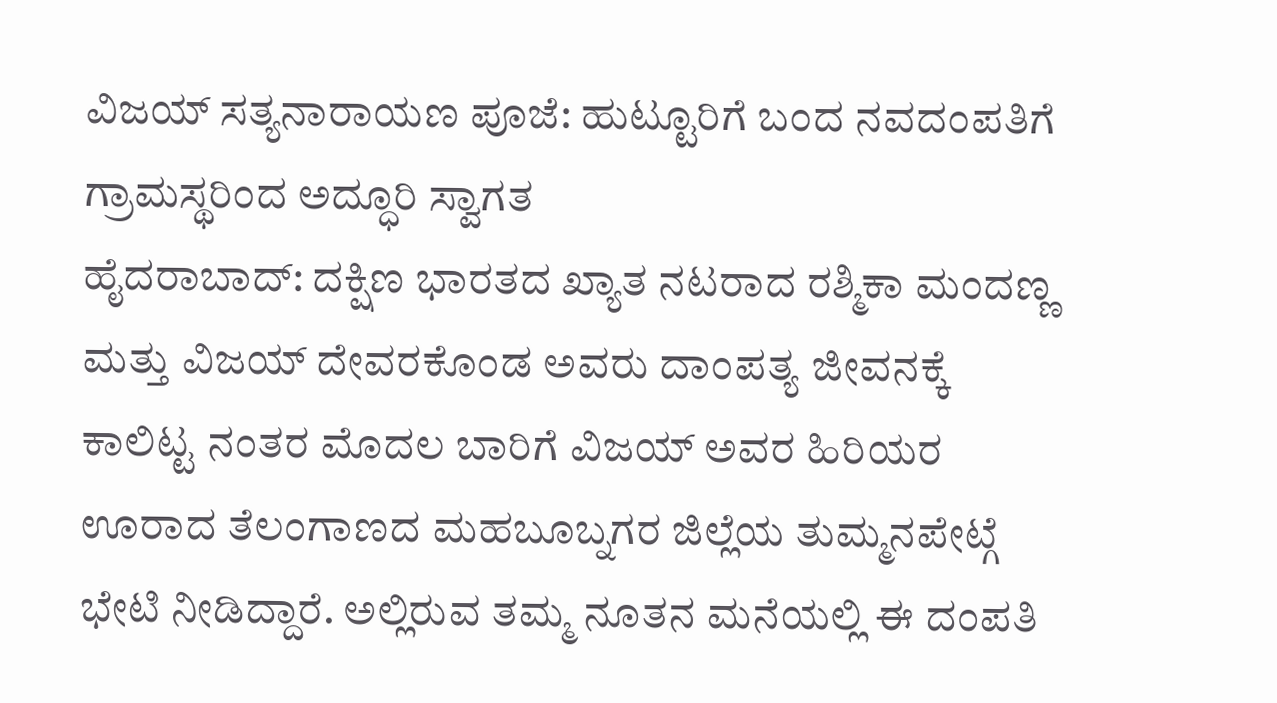ವಿಜಯ್ ಸತ್ಯನಾರಾಯಣ ಪೂಜೆ: ಹುಟ್ಟೂರಿಗೆ ಬಂದ ನವದಂಪತಿಗೆ ಗ್ರಾಮಸ್ಥರಿಂದ ಅದ್ಧೂರಿ ಸ್ವಾಗತ
ಹೈದರಾಬಾದ್: ದಕ್ಷಿಣ ಭಾರತದ ಖ್ಯಾತ ನಟರಾದ ರಶ್ಮಿಕಾ ಮಂದಣ್ಣ ಮತ್ತು ವಿಜಯ್ ದೇವರಕೊಂಡ ಅವರು ದಾಂಪತ್ಯ ಜೀವನಕ್ಕೆ ಕಾಲಿಟ್ಟ ನಂತರ ಮೊದಲ ಬಾರಿಗೆ ವಿಜಯ್ ಅವರ ಹಿರಿಯರ ಊರಾದ ತೆಲಂಗಾಣದ ಮಹಬೂಬ್ನಗರ ಜಿಲ್ಲೆಯ ತುಮ್ಮನಪೇಟ್ಗೆ ಭೇಟಿ ನೀಡಿದ್ದಾರೆ. ಅಲ್ಲಿರುವ ತಮ್ಮ ನೂತನ ಮನೆಯಲ್ಲಿ ಈ ದಂಪತಿ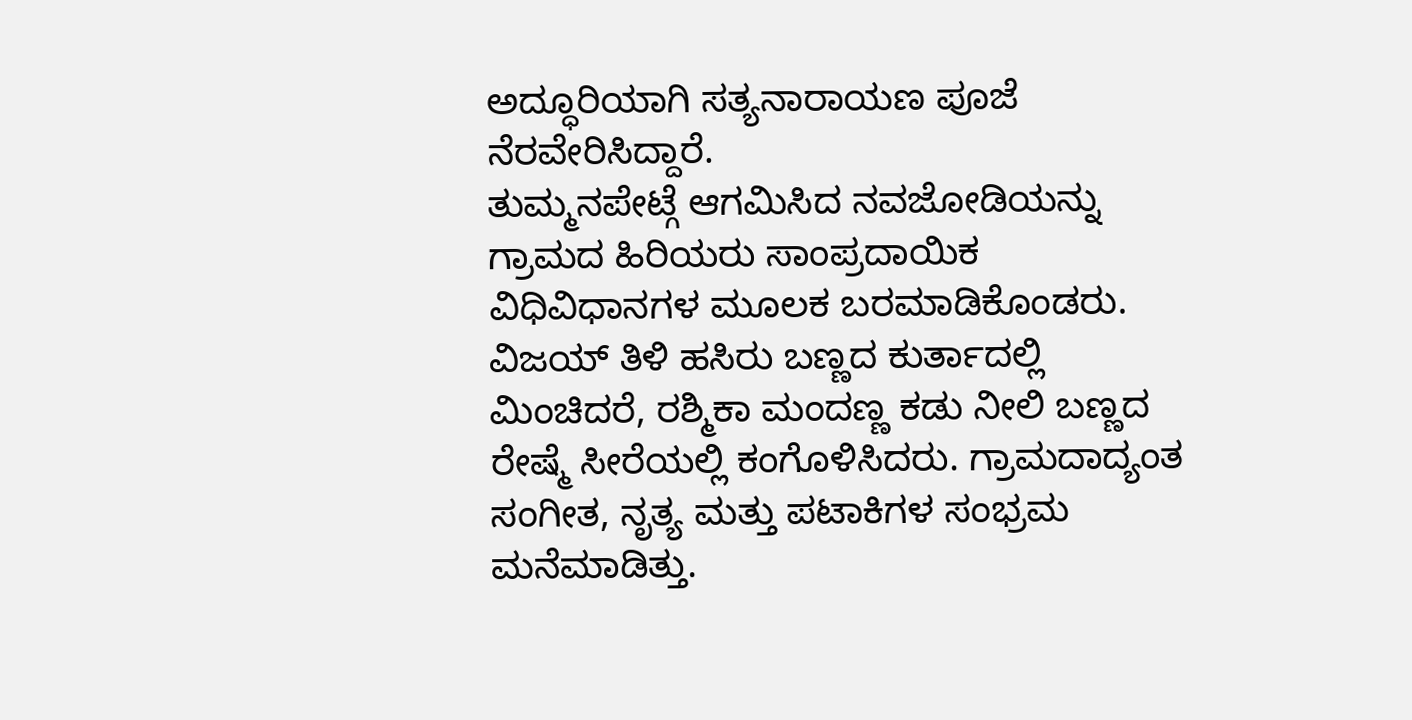ಅದ್ಧೂರಿಯಾಗಿ ಸತ್ಯನಾರಾಯಣ ಪೂಜೆ ನೆರವೇರಿಸಿದ್ದಾರೆ.
ತುಮ್ಮನಪೇಟ್ಗೆ ಆಗಮಿಸಿದ ನವಜೋಡಿಯನ್ನು ಗ್ರಾಮದ ಹಿರಿಯರು ಸಾಂಪ್ರದಾಯಿಕ ವಿಧಿವಿಧಾನಗಳ ಮೂಲಕ ಬರಮಾಡಿಕೊಂಡರು. ವಿಜಯ್ ತಿಳಿ ಹಸಿರು ಬಣ್ಣದ ಕುರ್ತಾದಲ್ಲಿ ಮಿಂಚಿದರೆ, ರಶ್ಮಿಕಾ ಮಂದಣ್ಣ ಕಡು ನೀಲಿ ಬಣ್ಣದ ರೇಷ್ಮೆ ಸೀರೆಯಲ್ಲಿ ಕಂಗೊಳಿಸಿದರು. ಗ್ರಾಮದಾದ್ಯಂತ ಸಂಗೀತ, ನೃತ್ಯ ಮತ್ತು ಪಟಾಕಿಗಳ ಸಂಭ್ರಮ ಮನೆಮಾಡಿತ್ತು.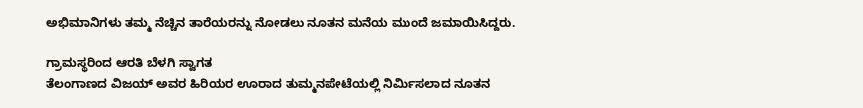ಅಭಿಮಾನಿಗಳು ತಮ್ಮ ನೆಚ್ಚಿನ ತಾರೆಯರನ್ನು ನೋಡಲು ನೂತನ ಮನೆಯ ಮುಂದೆ ಜಮಾಯಿಸಿದ್ದರು.

ಗ್ರಾಮಸ್ಥರಿಂದ ಆರತಿ ಬೆಳಗಿ ಸ್ವಾಗತ
ತೆಲಂಗಾಣದ ವಿಜಯ್ ಅವರ ಹಿರಿಯರ ಊರಾದ ತುಮ್ಮನಪೇಟೆಯಲ್ಲಿ ನಿರ್ಮಿಸಲಾದ ನೂತನ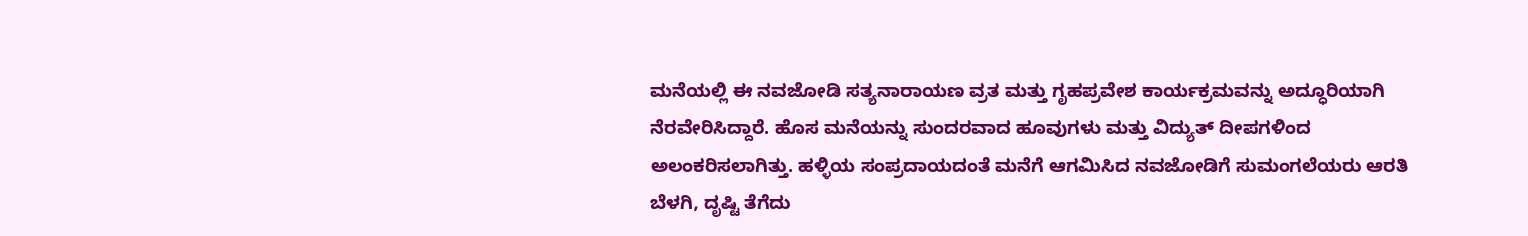ಮನೆಯಲ್ಲಿ ಈ ನವಜೋಡಿ ಸತ್ಯನಾರಾಯಣ ವ್ರತ ಮತ್ತು ಗೃಹಪ್ರವೇಶ ಕಾರ್ಯಕ್ರಮವನ್ನು ಅದ್ಧೂರಿಯಾಗಿ ನೆರವೇರಿಸಿದ್ದಾರೆ. ಹೊಸ ಮನೆಯನ್ನು ಸುಂದರವಾದ ಹೂವುಗಳು ಮತ್ತು ವಿದ್ಯುತ್ ದೀಪಗಳಿಂದ ಅಲಂಕರಿಸಲಾಗಿತ್ತು. ಹಳ್ಳಿಯ ಸಂಪ್ರದಾಯದಂತೆ ಮನೆಗೆ ಆಗಮಿಸಿದ ನವಜೋಡಿಗೆ ಸುಮಂಗಲೆಯರು ಆರತಿ ಬೆಳಗಿ, ದೃಷ್ಟಿ ತೆಗೆದು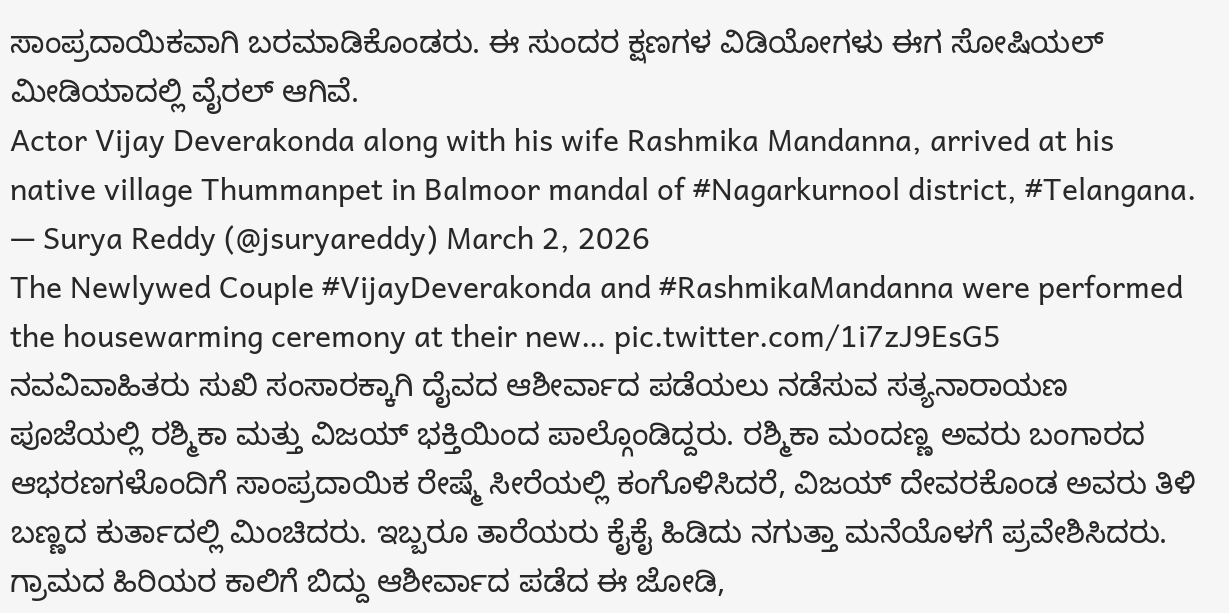ಸಾಂಪ್ರದಾಯಿಕವಾಗಿ ಬರಮಾಡಿಕೊಂಡರು. ಈ ಸುಂದರ ಕ್ಷಣಗಳ ವಿಡಿಯೋಗಳು ಈಗ ಸೋಷಿಯಲ್ ಮೀಡಿಯಾದಲ್ಲಿ ವೈರಲ್ ಆಗಿವೆ.
Actor Vijay Deverakonda along with his wife Rashmika Mandanna, arrived at his native village Thummanpet in Balmoor mandal of #Nagarkurnool district, #Telangana.
— Surya Reddy (@jsuryareddy) March 2, 2026
The Newlywed Couple #VijayDeverakonda and #RashmikaMandanna were performed the housewarming ceremony at their new… pic.twitter.com/1i7zJ9EsG5
ನವವಿವಾಹಿತರು ಸುಖಿ ಸಂಸಾರಕ್ಕಾಗಿ ದೈವದ ಆಶೀರ್ವಾದ ಪಡೆಯಲು ನಡೆಸುವ ಸತ್ಯನಾರಾಯಣ ಪೂಜೆಯಲ್ಲಿ ರಶ್ಮಿಕಾ ಮತ್ತು ವಿಜಯ್ ಭಕ್ತಿಯಿಂದ ಪಾಲ್ಗೊಂಡಿದ್ದರು. ರಶ್ಮಿಕಾ ಮಂದಣ್ಣ ಅವರು ಬಂಗಾರದ ಆಭರಣಗಳೊಂದಿಗೆ ಸಾಂಪ್ರದಾಯಿಕ ರೇಷ್ಮೆ ಸೀರೆಯಲ್ಲಿ ಕಂಗೊಳಿಸಿದರೆ, ವಿಜಯ್ ದೇವರಕೊಂಡ ಅವರು ತಿಳಿ ಬಣ್ಣದ ಕುರ್ತಾದಲ್ಲಿ ಮಿಂಚಿದರು. ಇಬ್ಬರೂ ತಾರೆಯರು ಕೈಕೈ ಹಿಡಿದು ನಗುತ್ತಾ ಮನೆಯೊಳಗೆ ಪ್ರವೇಶಿಸಿದರು. ಗ್ರಾಮದ ಹಿರಿಯರ ಕಾಲಿಗೆ ಬಿದ್ದು ಆಶೀರ್ವಾದ ಪಡೆದ ಈ ಜೋಡಿ,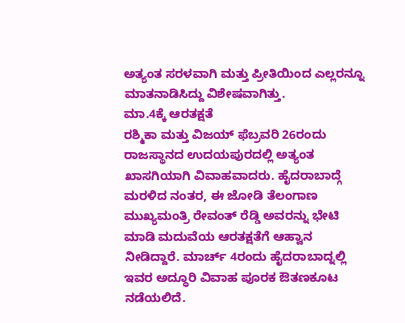ಅತ್ಯಂತ ಸರಳವಾಗಿ ಮತ್ತು ಪ್ರೀತಿಯಿಂದ ಎಲ್ಲರನ್ನೂ ಮಾತನಾಡಿಸಿದ್ದು ವಿಶೇಷವಾಗಿತ್ತು.
ಮಾ.4ಕ್ಕೆ ಆರತಕ್ಷತೆ
ರಶ್ಮಿಕಾ ಮತ್ತು ವಿಜಯ್ ಫೆಬ್ರವರಿ 26ರಂದು ರಾಜಸ್ಥಾನದ ಉದಯಪುರದಲ್ಲಿ ಅತ್ಯಂತ ಖಾಸಗಿಯಾಗಿ ವಿವಾಹವಾದರು. ಹೈದರಾಬಾದ್ಗೆ ಮರಳಿದ ನಂತರ, ಈ ಜೋಡಿ ತೆಲಂಗಾಣ ಮುಖ್ಯಮಂತ್ರಿ ರೇವಂತ್ ರೆಡ್ಡಿ ಅವರನ್ನು ಭೇಟಿ ಮಾಡಿ ಮದುವೆಯ ಆರತಕ್ಷತೆಗೆ ಆಹ್ವಾನ ನೀಡಿದ್ದಾರೆ. ಮಾರ್ಚ್ 4ರಂದು ಹೈದರಾಬಾದ್ನಲ್ಲಿ ಇವರ ಅದ್ಧೂರಿ ವಿವಾಹ ಪೂರಕ ಔತಣಕೂಟ ನಡೆಯಲಿದೆ.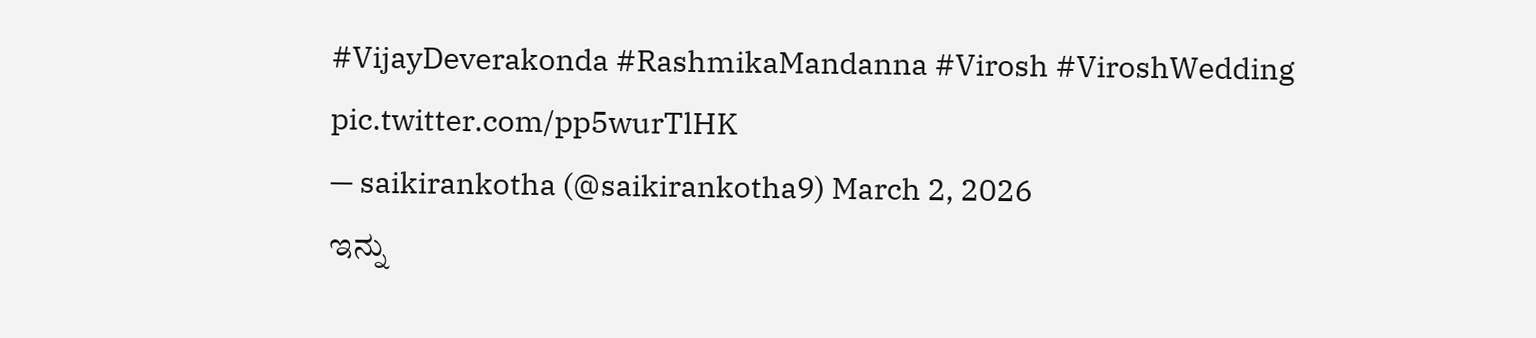#VijayDeverakonda #RashmikaMandanna #Virosh #ViroshWedding pic.twitter.com/pp5wurTlHK
— saikirankotha (@saikirankotha9) March 2, 2026
ಇನ್ನು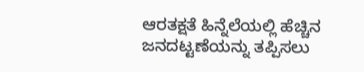ಆರತಕ್ಷತೆ ಹಿನ್ನೆಲೆಯಲ್ಲಿ ಹೆಚ್ಚಿನ ಜನದಟ್ಟಣೆಯನ್ನು ತಪ್ಪಿಸಲು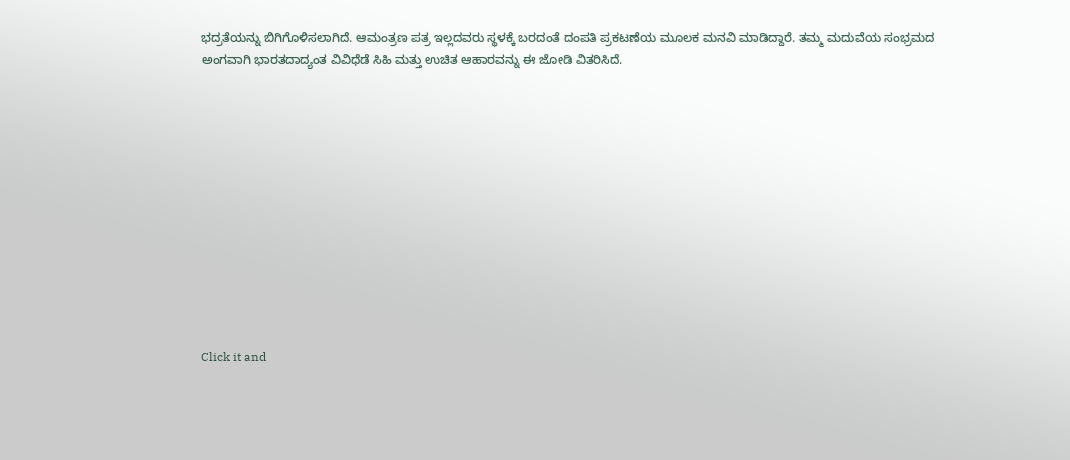ಭದ್ರತೆಯನ್ನು ಬಿಗಿಗೊಳಿಸಲಾಗಿದೆ. ಆಮಂತ್ರಣ ಪತ್ರ ಇಲ್ಲದವರು ಸ್ಥಳಕ್ಕೆ ಬರದಂತೆ ದಂಪತಿ ಪ್ರಕಟಣೆಯ ಮೂಲಕ ಮನವಿ ಮಾಡಿದ್ದಾರೆ. ತಮ್ಮ ಮದುವೆಯ ಸಂಭ್ರಮದ ಅಂಗವಾಗಿ ಭಾರತದಾದ್ಯಂತ ವಿವಿಧೆಡೆ ಸಿಹಿ ಮತ್ತು ಉಚಿತ ಆಹಾರವನ್ನು ಈ ಜೋಡಿ ವಿತರಿಸಿದೆ.












Click it and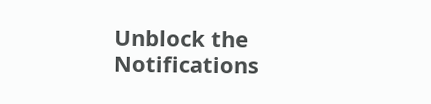Unblock the Notifications